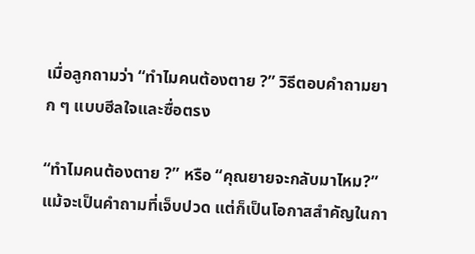เมื่อลูกถามว่า “ทำไมคนต้องตาย ?” วิธีตอบคำถามยาก ๆ แบบฮีลใจและซื่อตรง

“ทำไมคนต้องตาย ?” หรือ “คุณยายจะกลับมาไหม?” แม้จะเป็นคำถามที่เจ็บปวด แต่ก็เป็นโอกาสสำคัญในกา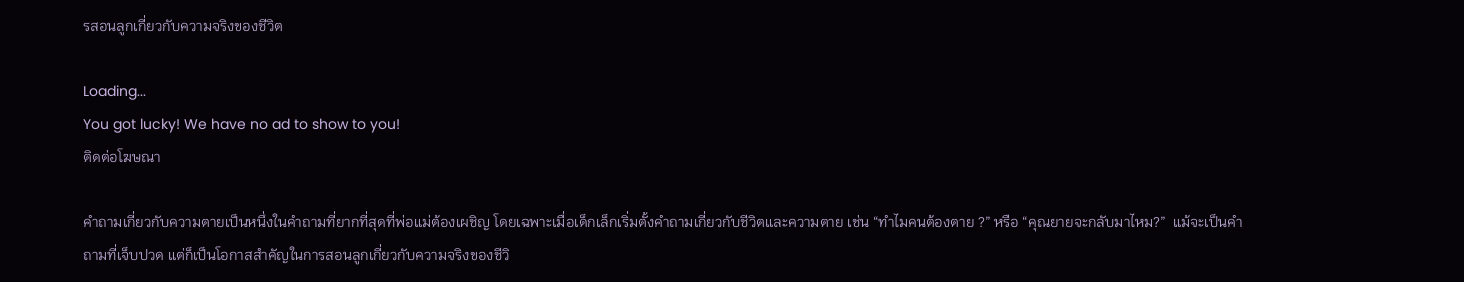รสอนลูกเกี่ยวกับความจริงของชีวิต

Loading...
You got lucky! We have no ad to show to you!
ติดต่อโฆษณา

คำถามเกี่ยวกับความตายเป็นหนึ่งในคำถามที่ยากที่สุดที่พ่อแม่ต้องเผชิญ โดยเฉพาะเมื่อเด็กเล็กเริ่มตั้งคำถามเกี่ยวกับชีวิตและความตาย เช่น “ทำไมคนต้องตาย ?” หรือ “คุณยายจะกลับมาไหม?”  แม้จะเป็นคำถามที่เจ็บปวด แต่ก็เป็นโอกาสสำคัญในการสอนลูกเกี่ยวกับความจริงของชีวิ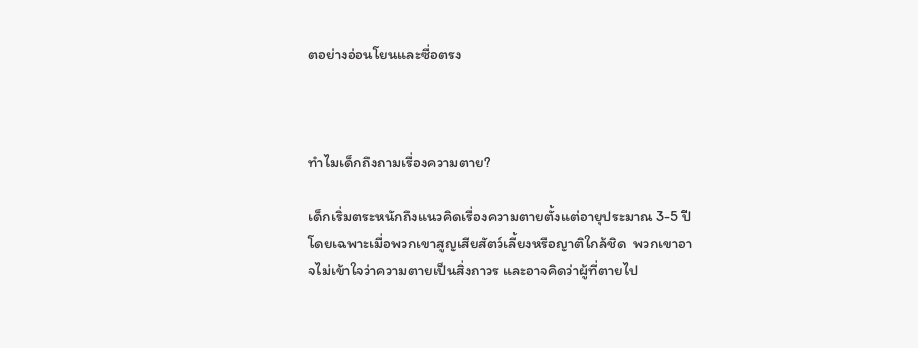ตอย่างอ่อนโยนและซื่อตรง



ทำไมเด็กถึงถามเรื่องความตาย?

เด็กเริ่มตระหนักถึงแนวคิดเรื่องความตายตั้งแต่อายุประมาณ 3-5 ปี โดยเฉพาะเมื่อพวกเขาสูญเสียสัตว์เลี้ยงหรือญาติใกล้ชิด  พวกเขาอาจไม่เข้าใจว่าความตายเป็นสิ่งถาวร และอาจคิดว่าผู้ที่ตายไป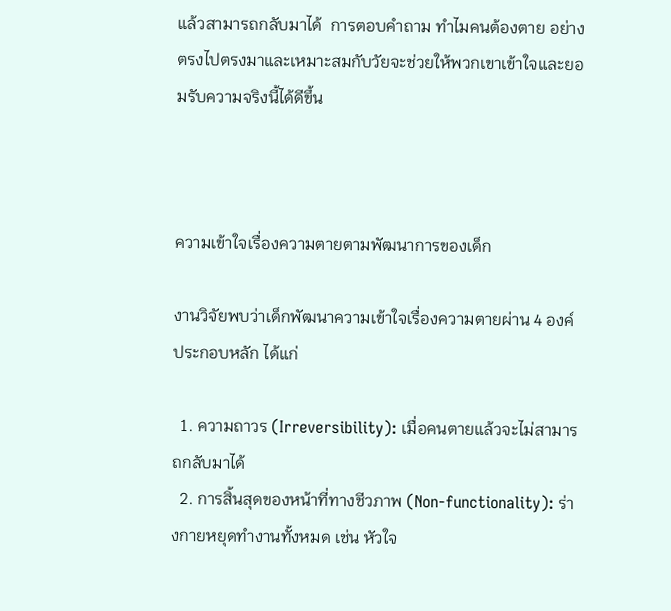แล้วสามารถกลับมาได้  การตอบคำถาม ทำไมคนต้องตาย อย่างตรงไปตรงมาและเหมาะสมกับวัยจะช่วยให้พวกเขาเข้าใจและยอมรับความจริงนี้ได้ดีขึ้น



ความเข้าใจเรื่องความตายตามพัฒนาการของเด็ก

งานวิจัยพบว่าเด็กพัฒนาความเข้าใจเรื่องความตายผ่าน 4 องค์ประกอบหลัก ได้แก่

  1. ความถาวร (Irreversibility): เมื่อคนตายแล้วจะไม่สามารถกลับมาได้
  2. การสิ้นสุดของหน้าที่ทางชีวภาพ (Non-functionality): ร่างกายหยุดทำงานทั้งหมด เช่น หัวใจ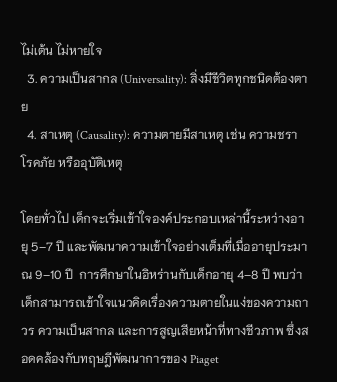ไม่เต้น ไม่หายใจ
  3. ความเป็นสากล (Universality): สิ่งมีชีวิตทุกชนิดต้องตาย
  4. สาเหตุ (Causality): ความตายมีสาเหตุ เช่น ความชรา โรคภัย หรืออุบัติเหตุ

โดยทั่วไป เด็กจะเริ่มเข้าใจองค์ประกอบเหล่านี้ระหว่างอายุ 5–7 ปี และพัฒนาความเข้าใจอย่างเต็มที่เมื่ออายุประมาณ 9–10 ปี  การศึกษาในอิหร่านกับเด็กอายุ 4–8 ปี พบว่าเด็กสามารถเข้าใจแนวคิดเรื่องความตายในแง่ของความถาวร ความเป็นสากล และการสูญเสียหน้าที่ทางชีวภาพ ซึ่งสอดคล้องกับทฤษฎีพัฒนาการของ Piaget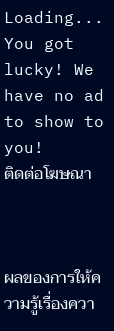Loading...
You got lucky! We have no ad to show to you!
ติดต่อโฆษณา



ผลของการให้ความรู้เรื่องควา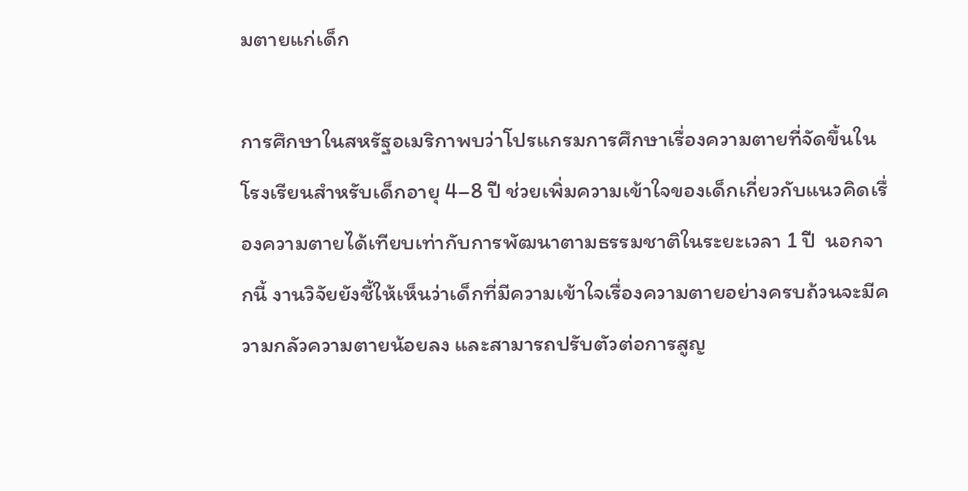มตายแก่เด็ก

การศึกษาในสหรัฐอเมริกาพบว่าโปรแกรมการศึกษาเรื่องความตายที่จัดขึ้นในโรงเรียนสำหรับเด็กอายุ 4–8 ปี ช่วยเพิ่มความเข้าใจของเด็กเกี่ยวกับแนวคิดเรื่องความตายได้เทียบเท่ากับการพัฒนาตามธรรมชาติในระยะเวลา 1 ปี  นอกจากนี้ งานวิจัยยังชี้ให้เห็นว่าเด็กที่มีความเข้าใจเรื่องความตายอย่างครบถ้วนจะมีความกลัวความตายน้อยลง และสามารถปรับตัวต่อการสูญ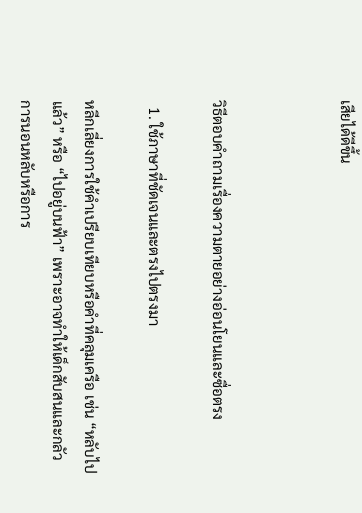เสียได้ดีขึ้น



วิธีตอบคำถามเรื่องความตายอย่างอ่อนโยนและซื่อตรง

  1. ใช้ภาษาที่ชัดเจนและตรงไปตรงมา

หลีกเลี่ยงการใช้คำเปรียบเทียบหรือคำที่คลุมเครือ เช่น “หลับไปแล้ว” หรือ “ไปอยู่บนฟ้า” เพราะอาจทำให้เด็กสับสนและกลัวการนอนหลับหรือการ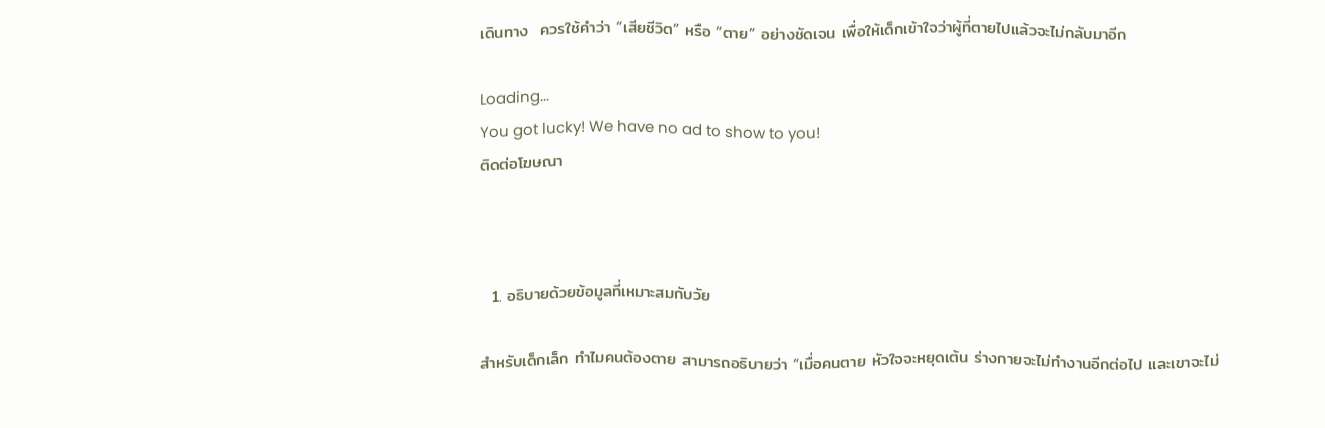เดินทาง  ควรใช้คำว่า “เสียชีวิต” หรือ “ตาย” อย่างชัดเจน เพื่อให้เด็กเข้าใจว่าผู้ที่ตายไปแล้วจะไม่กลับมาอีก

Loading...
You got lucky! We have no ad to show to you!
ติดต่อโฆษณา



  1. อธิบายด้วยข้อมูลที่เหมาะสมกับวัย

สำหรับเด็กเล็ก ทำไมคนต้องตาย สามารถอธิบายว่า “เมื่อคนตาย หัวใจจะหยุดเต้น ร่างกายจะไม่ทำงานอีกต่อไป และเขาจะไม่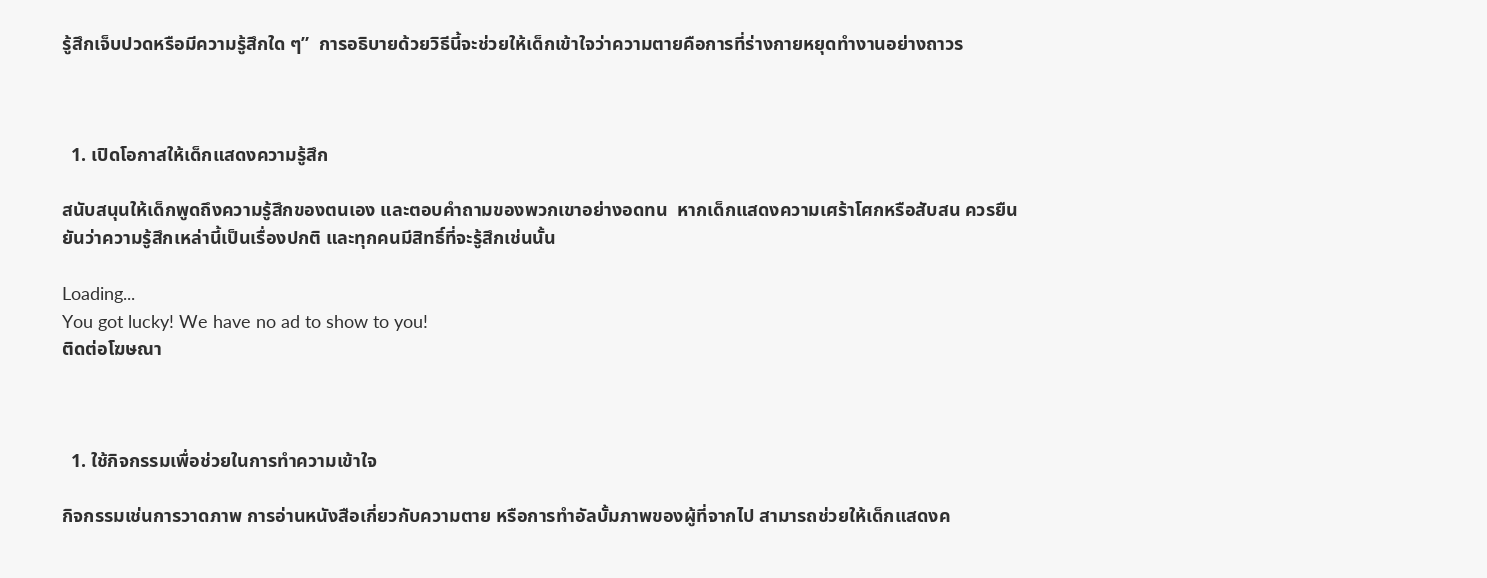รู้สึกเจ็บปวดหรือมีความรู้สึกใด ๆ”  การอธิบายด้วยวิธีนี้จะช่วยให้เด็กเข้าใจว่าความตายคือการที่ร่างกายหยุดทำงานอย่างถาวร



  1. เปิดโอกาสให้เด็กแสดงความรู้สึก

สนับสนุนให้เด็กพูดถึงความรู้สึกของตนเอง และตอบคำถามของพวกเขาอย่างอดทน  หากเด็กแสดงความเศร้าโศกหรือสับสน ควรยืนยันว่าความรู้สึกเหล่านี้เป็นเรื่องปกติ และทุกคนมีสิทธิ์ที่จะรู้สึกเช่นนั้น

Loading...
You got lucky! We have no ad to show to you!
ติดต่อโฆษณา



  1. ใช้กิจกรรมเพื่อช่วยในการทำความเข้าใจ

กิจกรรมเช่นการวาดภาพ การอ่านหนังสือเกี่ยวกับความตาย หรือการทำอัลบั้มภาพของผู้ที่จากไป สามารถช่วยให้เด็กแสดงค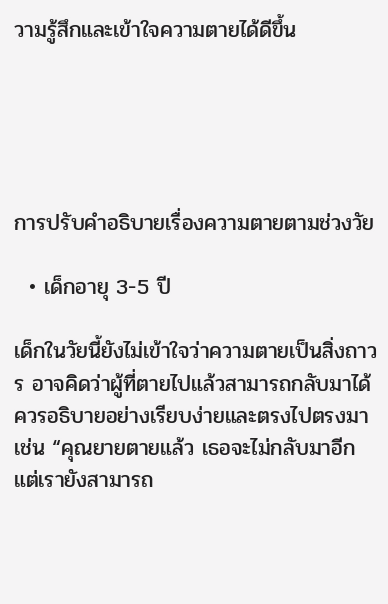วามรู้สึกและเข้าใจความตายได้ดีขึ้น





การปรับคำอธิบายเรื่องความตายตามช่วงวัย

  • เด็กอายุ 3-5 ปี

เด็กในวัยนี้ยังไม่เข้าใจว่าความตายเป็นสิ่งถาวร อาจคิดว่าผู้ที่ตายไปแล้วสามารถกลับมาได้  ควรอธิบายอย่างเรียบง่ายและตรงไปตรงมา เช่น “คุณยายตายแล้ว เธอจะไม่กลับมาอีก แต่เรายังสามารถ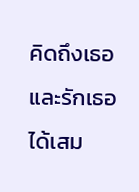คิดถึงเธอและรักเธอได้เสม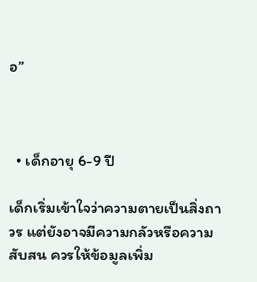อ”



  • เด็กอายุ 6-9 ปี

เด็กเริ่มเข้าใจว่าความตายเป็นสิ่งถาวร แต่ยังอาจมีความกลัวหรือความสับสน ควรให้ข้อมูลเพิ่ม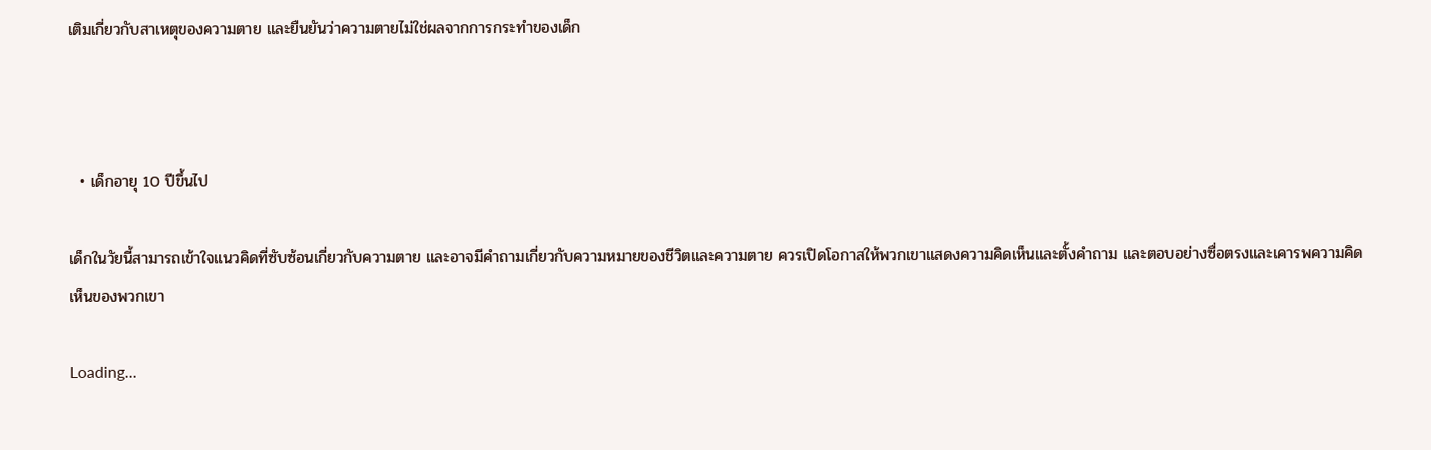เติมเกี่ยวกับสาเหตุของความตาย และยืนยันว่าความตายไม่ใช่ผลจากการกระทำของเด็ก



  • เด็กอายุ 10 ปีขึ้นไป

เด็กในวัยนี้สามารถเข้าใจแนวคิดที่ซับซ้อนเกี่ยวกับความตาย และอาจมีคำถามเกี่ยวกับความหมายของชีวิตและความตาย ควรเปิดโอกาสให้พวกเขาแสดงความคิดเห็นและตั้งคำถาม และตอบอย่างซื่อตรงและเคารพความคิดเห็นของพวกเขา

Loading...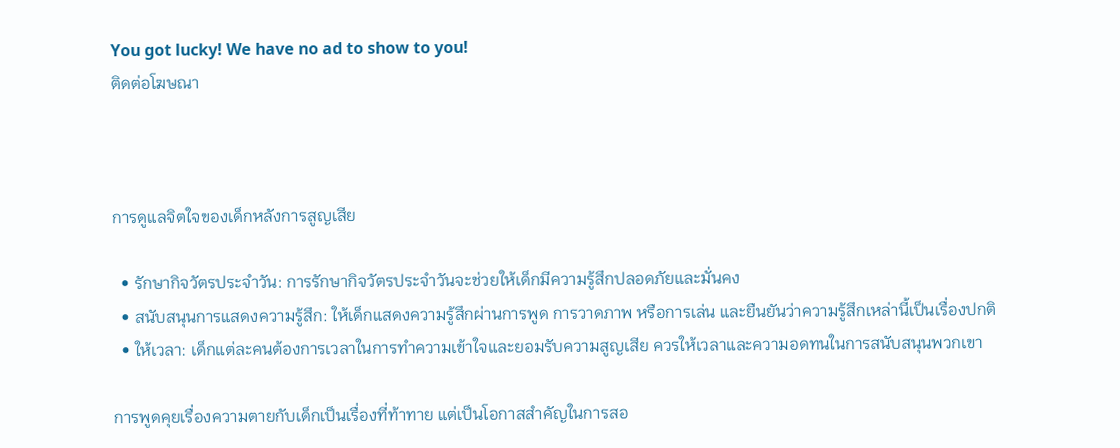You got lucky! We have no ad to show to you!
ติดต่อโฆษณา



การดูแลจิตใจของเด็กหลังการสูญเสีย

  • รักษากิจวัตรประจำวัน: การรักษากิจวัตรประจำวันจะช่วยให้เด็กมีความรู้สึกปลอดภัยและมั่นคง
  • สนับสนุนการแสดงความรู้สึก: ให้เด็กแสดงความรู้สึกผ่านการพูด การวาดภาพ หรือการเล่น และยืนยันว่าความรู้สึกเหล่านี้เป็นเรื่องปกติ
  • ให้เวลา: เด็กแต่ละคนต้องการเวลาในการทำความเข้าใจและยอมรับความสูญเสีย ควรให้เวลาและความอดทนในการสนับสนุนพวกเขา

การพูดคุยเรื่องความตายกับเด็กเป็นเรื่องที่ท้าทาย แต่เป็นโอกาสสำคัญในการสอ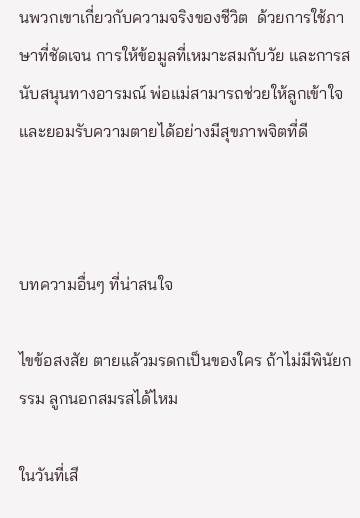นพวกเขาเกี่ยวกับความจริงของชีวิต  ด้วยการใช้ภาษาที่ชัดเจน การให้ข้อมูลที่เหมาะสมกับวัย และการสนับสนุนทางอารมณ์ พ่อแม่สามารถช่วยให้ลูกเข้าใจและยอมรับความตายได้อย่างมีสุขภาพจิตที่ดี



บทความอื่นๆ ที่น่าสนใจ

ไขข้อสงสัย ตายแล้วมรดกเป็นของใคร ถ้าไม่มีพินัยกรรม ลูกนอกสมรสได้ไหม

ในวันที่เสี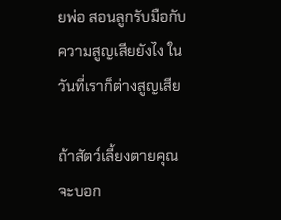ยพ่อ สอนลูกรับมือกับความสูญเสียยังไง ในวันที่เราก็ต่างสูญเสีย

ถ้าสัตว์เลี้ยงตายคุณจะบอก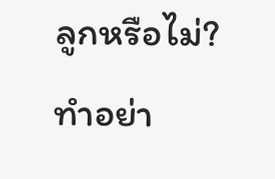ลูกหรือไม่? ทำอย่า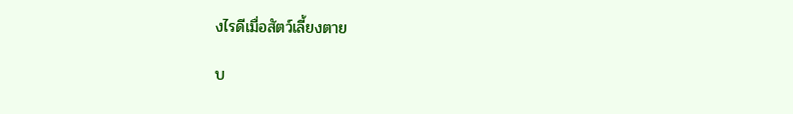งไรดีเมื่อสัตว์เลี้ยงตาย

บ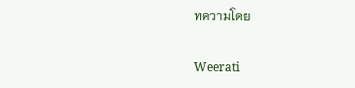ทความโดย

Weerati